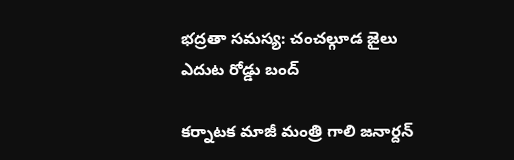భద్రతా సమస్య: చంచల్గూడ జైలు ఎదుట రోడ్డు బంద్

కర్నాటక మాజీ మంత్రి గాలి జనార్దన్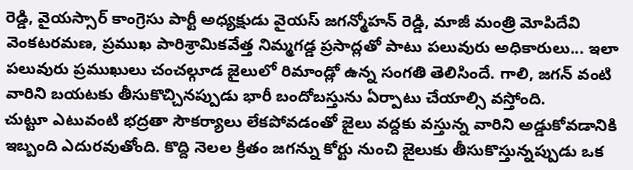రెడ్డి, వైయస్సార్ కాంగ్రెసు పార్టీ అధ్యక్షుడు వైయస్ జగన్మోహన్ రెడ్డి, మాజీ మంత్రి మోపిదేవి వెంకటరమణ, ప్రముఖ పారిశ్రామికవేత్త నిమ్మగడ్డ ప్రసాద్లతో పాటు పలువురు అధికారులు... ఇలా పలువురు ప్రముఖులు చంచల్గూడ జైలులో రిమాండ్లో ఉన్న సంగతి తెలిసిందే. గాలి, జగన్ వంటి వారిని బయటకు తీసుకొచ్చినప్పుడు భారీ బందోబస్తును ఏర్పాటు చేయాల్సి వస్తోంది.
చుట్టూ ఎటువంటి భద్రతా సౌకర్యాలు లేకపోవడంతో జైలు వద్దకు వస్తున్న వారిని అడ్డుకోవడానికి ఇబ్బంది ఎదురవుతోంది. కొద్ది నెలల క్రితం జగన్ను కోర్టు నుంచి జైలుకు తీసుకొస్తున్నప్పుడు ఒక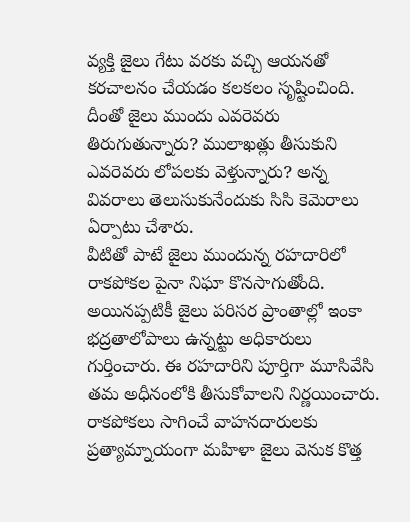వ్యక్తి జైలు గేటు వరకు వచ్చి ఆయనతో కరచాలనం చేయడం కలకలం సృష్టించింది. దీంతో జైలు ముందు ఎవరెవరు తిరుగుతున్నారు? ములాఖత్లు తీసుకుని ఎవరెవరు లోపలకు వెళ్తున్నారు? అన్న వివరాలు తెలుసుకునేందుకు సిసి కెమెరాలు ఏర్పాటు చేశారు.
వీటితో పాటే జైలు ముందున్న రహదారిలో రాకపోకల పైనా నిఘా కొనసాగుతోంది. అయినప్పటికీ జైలు పరిసర ప్రాంతాల్లో ఇంకా భద్రతాలోపాలు ఉన్నట్టు అధికారులు గుర్తించారు. ఈ రహదారిని పూర్తిగా మూసివేసి తమ అధీనంలోకి తీసుకోవాలని నిర్ణయించారు. రాకపోకలు సాగించే వాహనదారులకు ప్రత్యామ్నాయంగా మహిళా జైలు వెనుక కొత్త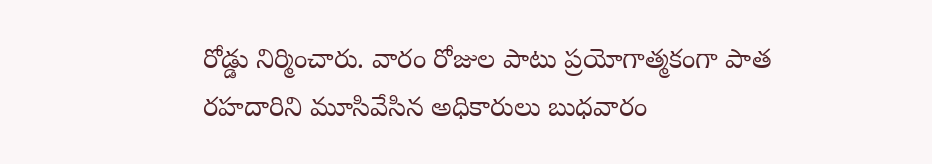రోడ్డు నిర్మించారు. వారం రోజుల పాటు ప్రయోగాత్మకంగా పాత రహదారిని మూసివేసిన అధికారులు బుధవారం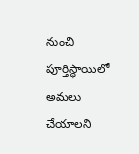నుంచి పూర్తిస్థాయిలో అమలు చేయాలని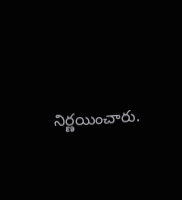నిర్ణయించారు.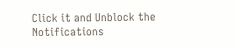Click it and Unblock the Notifications